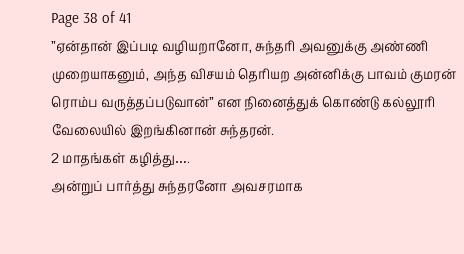Page 38 of 41
”ஏன்தான் இப்படி வழியறானோ, சுந்தரி அவனுக்கு அண்ணி முறையாகனும், அந்த விசயம் தெரியற அன்னிக்கு பாவம் குமரன் ரொம்ப வருத்தப்படுவான்” என நினைத்துக் கொண்டு கல்லூரி வேலையில் இறங்கினான் சுந்தரன்.
2 மாதங்கள் கழித்து….
அன்றுப் பார்த்து சுந்தரனோ அவசரமாக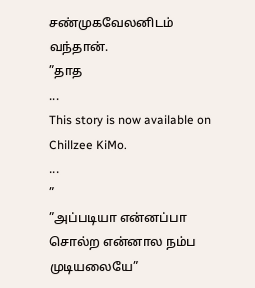சண்முகவேலனிடம் வந்தான்.
”தாத
...
This story is now available on Chillzee KiMo.
...
”
”அப்படியா என்னப்பா சொல்ற என்னால நம்ப முடியலையே”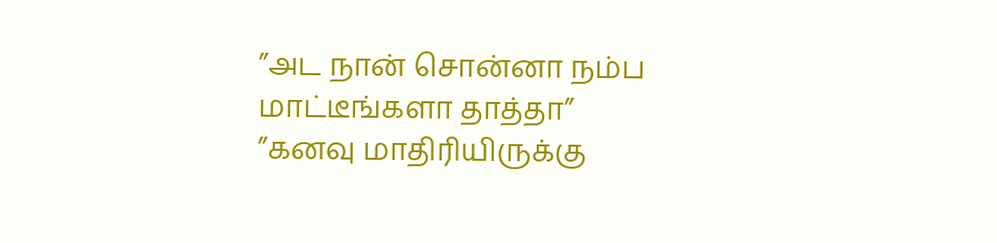”அட நான் சொன்னா நம்ப மாட்டீங்களா தாத்தா”
”கனவு மாதிரியிருக்கு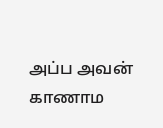அப்ப அவன் காணாம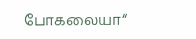போகலையா“